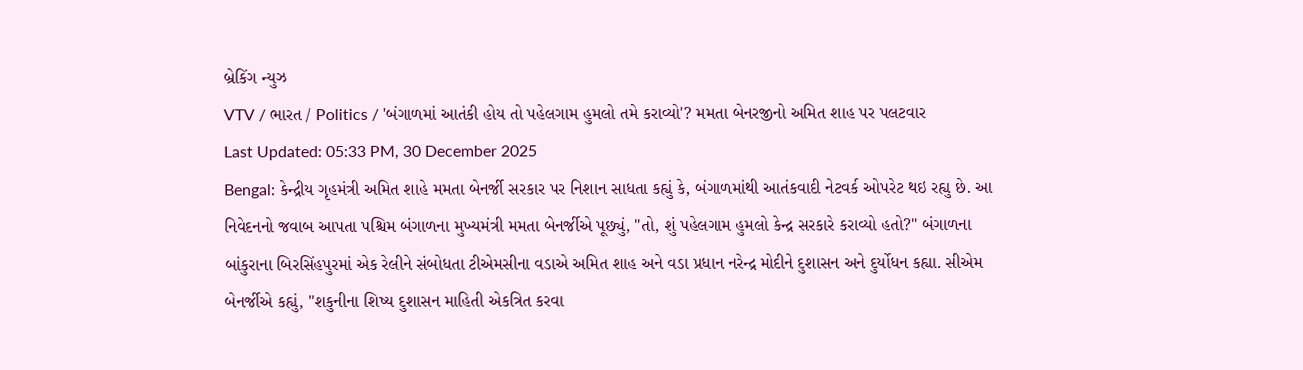બ્રેકિંગ ન્યુઝ
VTV / ભારત / Politics / 'બંગાળમાં આતંકી હોય તો પહેલગામ હુમલો તમે કરાવ્યો'? મમતા બેનરજીનો અમિત શાહ પર પલટવાર
Last Updated: 05:33 PM, 30 December 2025
Bengal: કેન્દ્રીય ગૃહમંત્રી અમિત શાહે મમતા બેનર્જી સરકાર પર નિશાન સાધતા કહ્યું કે, બંગાળમાંથી આતંકવાદી નેટવર્ક ઓપરેટ થઇ રહ્યુ છે. આ નિવેદનનો જવાબ આપતા પશ્ચિમ બંગાળના મુખ્યમંત્રી મમતા બેનર્જીએ પૂછ્યું, "તો, શું પહેલગામ હુમલો કેન્દ્ર સરકારે કરાવ્યો હતો?" બંગાળના બાંકુરાના બિરસિંહપુરમાં એક રેલીને સંબોધતા ટીએમસીના વડાએ અમિત શાહ અને વડા પ્રધાન નરેન્દ્ર મોદીને દુશાસન અને દુર્યોધન કહ્યા. સીએમ બેનર્જીએ કહ્યું, "શકુનીના શિષ્ય દુશાસન માહિતી એકત્રિત કરવા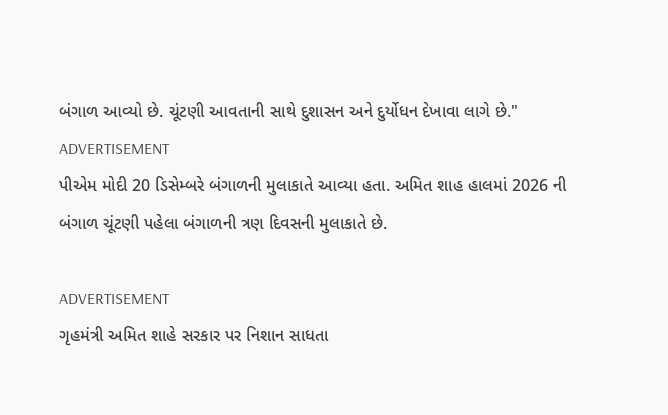બંગાળ આવ્યો છે. ચૂંટણી આવતાની સાથે દુશાસન અને દુર્યોધન દેખાવા લાગે છે."
ADVERTISEMENT
પીએમ મોદી 20 ડિસેમ્બરે બંગાળની મુલાકાતે આવ્યા હતા. અમિત શાહ હાલમાં 2026 ની બંગાળ ચૂંટણી પહેલા બંગાળની ત્રણ દિવસની મુલાકાતે છે.

ADVERTISEMENT
ગૃહમંત્રી અમિત શાહે સરકાર પર નિશાન સાધતા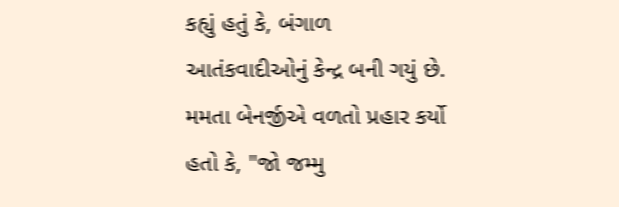કહ્યું હતું કે, બંગાળ આતંકવાદીઓનું કેન્દ્ર બની ગયું છે. મમતા બેનર્જીએ વળતો પ્રહાર કર્યો હતો કે, "જો જમ્મુ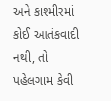અને કાશ્મીરમાં કોઈ આતંકવાદી નથી, તો પહેલગામ કેવી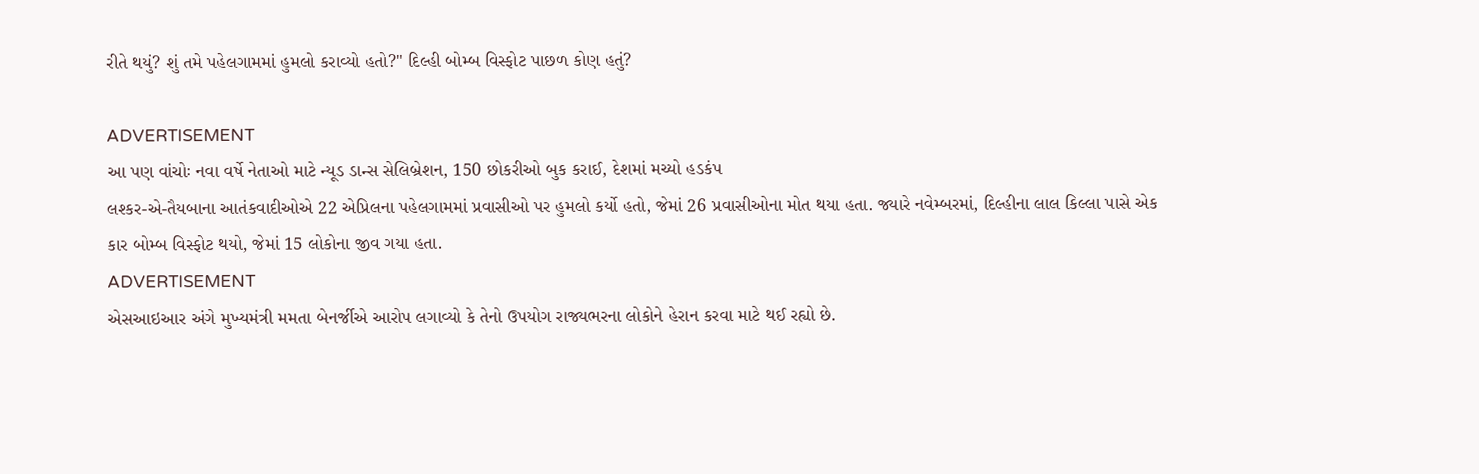રીતે થયું? શું તમે પહેલગામમાં હુમલો કરાવ્યો હતો?" દિલ્હી બોમ્બ વિસ્ફોટ પાછળ કોણ હતું?

ADVERTISEMENT
આ પણ વાંચોઃ નવા વર્ષે નેતાઓ માટે ન્યૂડ ડાન્સ સેલિબ્રેશન, 150 છોકરીઓ બુક કરાઈ, દેશમાં મચ્યો હડકંપ
લશ્કર-એ-તૈયબાના આતંકવાદીઓએ 22 એપ્રિલના પહેલગામમાં પ્રવાસીઓ પર હુમલો કર્યો હતો, જેમાં 26 પ્રવાસીઓના મોત થયા હતા. જ્યારે નવેમ્બરમાં, દિલ્હીના લાલ કિલ્લા પાસે એક કાર બોમ્બ વિસ્ફોટ થયો, જેમાં 15 લોકોના જીવ ગયા હતા.
ADVERTISEMENT
એસઆઇઆર અંગે મુખ્યમંત્રી મમતા બેનર્જીએ આરોપ લગાવ્યો કે તેનો ઉપયોગ રાજ્યભરના લોકોને હેરાન કરવા માટે થઈ રહ્યો છે.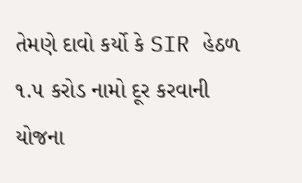તેમણે દાવો કર્યો કે SIR હેઠળ ૧.૫ કરોડ નામો દૂર કરવાની યોજના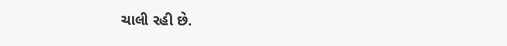ચાલી રહી છે.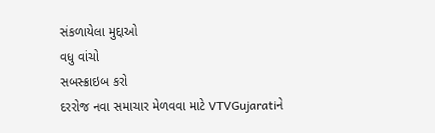સંકળાયેલા મુદ્દાઓ
વધુ વાંચો
સબસ્ક્રાઇબ કરો
દરરોજ નવા સમાચાર મેળવવા માટે VTVGujaratiને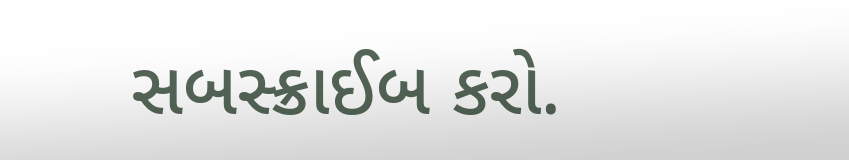સબસ્ક્રાઈબ કરો.